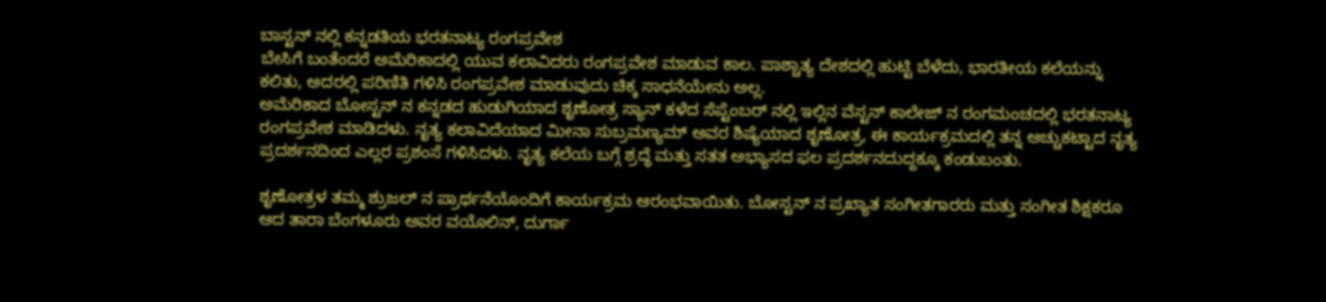ಬಾಸ್ಟನ್ ನಲ್ಲಿ ಕನ್ನಡತಿಯ ಭರತನಾಟ್ಯ ರಂಗಪ್ರವೇಶ
ಬೇಸಿಗೆ ಬಂತೆಂದರೆ ಅಮೆರಿಕಾದಲ್ಲಿ ಯುವ ಕಲಾವಿದರು ರಂಗಪ್ರವೇಶ ಮಾಡುವ ಕಾಲ. ಪಾಶ್ಚಾತ್ಯ ದೇಶದಲ್ಲಿ ಹುಟ್ಟಿ ಬೆಳೆದು, ಭಾರತೀಯ ಕಲೆಯನ್ನು ಕಲಿತು, ಅದರಲ್ಲಿ ಪರಿಣಿತಿ ಗಳಿಸಿ ರಂಗಪ್ರವೇಶ ಮಾಡುವುದು ಚಿಕ್ಕ ಸಾಧನೆಯೇನು ಅಲ್ಲ.
ಅಮೆರಿಕಾದ ಬೋಸ್ಟನ್ ನ ಕನ್ನಡದ ಹುಡುಗಿಯಾದ ಶೃಣೋತ್ರ ಸ್ಯಾನ್ ಕಳೆದ ಸೆಪ್ಟೆಂಬರ್ ನಲ್ಲಿ ಇಲ್ಲಿನ ವೆಸ್ಟನ್ ಕಾಲೇಜ್ ನ ರಂಗಮಂಚದಲ್ಲಿ ಭರತನಾಟ್ಯ ರಂಗಪ್ರವೇಶ ಮಾಡಿದಳು. ನೃತ್ಯ ಕಲಾವಿದೆಯಾದ ಮೀನಾ ಸುಬ್ರಮಣ್ಯಮ್ ಅವರ ಶಿಷ್ಯೆಯಾದ ಶೃಣೋತ್ರ, ಈ ಕಾರ್ಯಕ್ರಮದಲ್ಲಿ ತನ್ನ ಅಚ್ಚುಕಟ್ಟಾದ ನೃತ್ಯ ಪ್ರದರ್ಶನದಿಂದ ಎಲ್ಲರ ಪ್ರಶಂಸೆ ಗಳಿಸಿದಳು. ನೃತ್ಯ ಕಲೆಯ ಬಗ್ಗೆ ಶ್ರದ್ಧೆ ಮತ್ತು ಸತತ ಅಭ್ಯಾಸದ ಫಲ ಪ್ರದರ್ಶನದುದ್ದಕ್ಕೂ ಕಂಡುಬಂತು.

ಶೃಣೋತ್ರಳ ತಮ್ಮ ಶ್ರುಜಲ್ ನ ಪ್ರಾರ್ಥನೆಯೊಂದಿಗೆ ಕಾರ್ಯಕ್ರಮ ಆರಂಭವಾಯಿತು. ಬೋಸ್ಟನ್ ನ ಪ್ರಖ್ಯಾತ ಸಂಗೀತಗಾರರು ಮತ್ತು ಸಂಗೀತ ಶಿಕ್ಷಕರೂ ಆದ ತಾರಾ ಬೆಂಗಳೂರು ಅವರ ವಯೊಲಿನ್, ದುರ್ಗಾ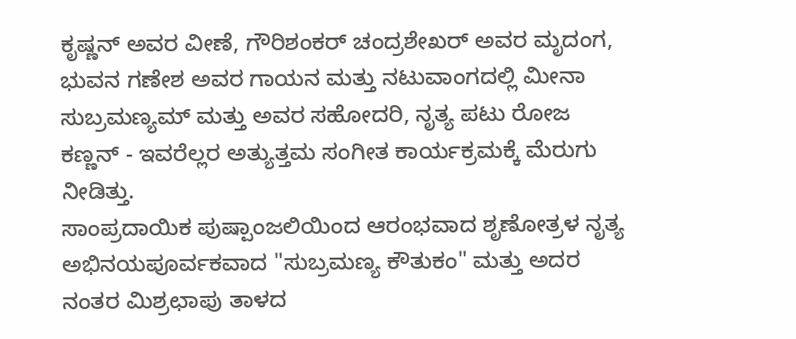ಕೃಷ್ಣನ್ ಅವರ ವೀಣೆ, ಗೌರಿಶಂಕರ್ ಚಂದ್ರಶೇಖರ್ ಅವರ ಮೃದಂಗ, ಭುವನ ಗಣೇಶ ಅವರ ಗಾಯನ ಮತ್ತು ನಟುವಾಂಗದಲ್ಲಿ ಮೀನಾ ಸುಬ್ರಮಣ್ಯಮ್ ಮತ್ತು ಅವರ ಸಹೋದರಿ, ನೃತ್ಯ ಪಟು ರೋಜ ಕಣ್ಣನ್ - ಇವರೆಲ್ಲರ ಅತ್ಯುತ್ತಮ ಸಂಗೀತ ಕಾರ್ಯಕ್ರಮಕ್ಕೆ ಮೆರುಗು ನೀಡಿತ್ತು.
ಸಾಂಪ್ರದಾಯಿಕ ಪುಷ್ಪಾಂಜಲಿಯಿಂದ ಆರಂಭವಾದ ಶೃಣೋತ್ರಳ ನೃತ್ಯ ಅಭಿನಯಪೂರ್ವಕವಾದ "ಸುಬ್ರಮಣ್ಯ ಕೌತುಕಂ" ಮತ್ತು ಅದರ ನಂತರ ಮಿಶ್ರಛಾಪು ತಾಳದ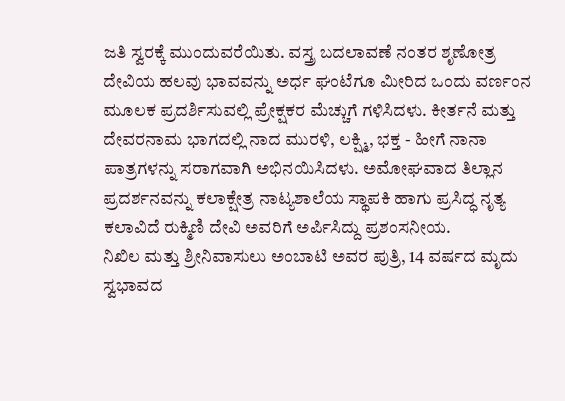ಜತಿ ಸ್ವರಕ್ಕೆ ಮುಂದುವರೆಯಿತು. ವಸ್ತ್ರ ಬದಲಾವಣೆ ನಂತರ ಶೃಣೋತ್ರ ದೇವಿಯ ಹಲವು ಭಾವವನ್ನು ಅರ್ಧ ಘಂಟೆಗೂ ಮೀರಿದ ಒಂದು ವರ್ಣಂನ ಮೂಲಕ ಪ್ರದರ್ಶಿಸುವಲ್ಲಿ ಪ್ರೇಕ್ಷಕರ ಮೆಚ್ಚುಗೆ ಗಳಿಸಿದಳು. ಕೀರ್ತನೆ ಮತ್ತು ದೇವರನಾಮ ಭಾಗದಲ್ಲಿ ನಾದ ಮುರಳಿ, ಲಕ್ಷ್ಮಿ, ಭಕ್ತ - ಹೀಗೆ ನಾನಾ ಪಾತ್ರಗಳನ್ನು ಸರಾಗವಾಗಿ ಅಭಿನಯಿಸಿದಳು. ಅಮೋಘವಾದ ತಿಲ್ಲಾನ ಪ್ರದರ್ಶನವನ್ನು ಕಲಾಕ್ಷೇತ್ರ ನಾಟ್ಯಶಾಲೆಯ ಸ್ಥಾಪಕಿ ಹಾಗು ಪ್ರಸಿದ್ಧ ನೃತ್ಯ ಕಲಾವಿದೆ ರುಕ್ಮಿಣಿ ದೇವಿ ಅವರಿಗೆ ಅರ್ಪಿಸಿದ್ದು ಪ್ರಶಂಸನೀಯ.
ನಿಖಿಲ ಮತ್ತು ಶ್ರೀನಿವಾಸುಲು ಅಂಬಾಟಿ ಅವರ ಪುತ್ರಿ, 14 ವರ್ಷದ ಮೃದು ಸ್ವಭಾವದ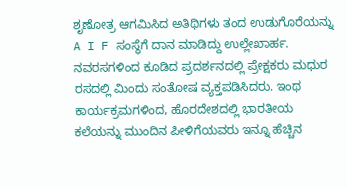ಶೃಣೋತ್ರ ಆಗಮಿಸಿದ ಅತಿಥಿಗಳು ತಂದ ಉಡುಗೊರೆಯನ್ನು A I F ಸಂಸ್ಥೆಗೆ ದಾನ ಮಾಡಿದ್ದು ಉಲ್ಲೇಖಾರ್ಹ. ನವರಸಗಳಿಂದ ಕೂಡಿದ ಪ್ರದರ್ಶನದಲ್ಲಿ ಪ್ರೇಕ್ಷಕರು ಮಧುರ ರಸದಲ್ಲಿ ಮಿಂದು ಸಂತೋಷ ವ್ಯಕ್ತಪಡಿಸಿದರು. ಇಂಥ ಕಾರ್ಯಕ್ರಮಗಳಿಂದ, ಹೊರದೇಶದಲ್ಲಿ ಭಾರತೀಯ ಕಲೆಯನ್ನು ಮುಂದಿನ ಪೀಳಿಗೆಯವರು ಇನ್ನೂ ಹೆಚ್ಚಿನ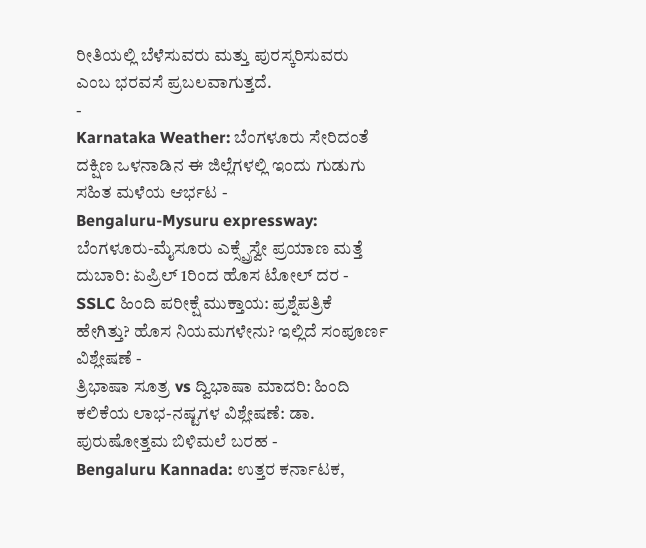ರೀತಿಯಲ್ಲಿ ಬೆಳೆಸುವರು ಮತ್ತು ಪುರಸ್ಕರಿಸುವರು ಎಂಬ ಭರವಸೆ ಪ್ರಬಲವಾಗುತ್ತದೆ.
-
Karnataka Weather: ಬೆಂಗಳೂರು ಸೇರಿದಂತೆ ದಕ್ಷಿಣ ಒಳನಾಡಿನ ಈ ಜಿಲ್ಲೆಗಳಲ್ಲಿ ಇಂದು ಗುಡುಗು ಸಹಿತ ಮಳೆಯ ಆರ್ಭಟ -
Bengaluru-Mysuru expressway: ಬೆಂಗಳೂರು-ಮೈಸೂರು ಎಕ್ಸ್ಪ್ರೆಸ್ವೇ ಪ್ರಯಾಣ ಮತ್ತೆ ದುಬಾರಿ: ಏಪ್ರಿಲ್ 1ರಿಂದ ಹೊಸ ಟೋಲ್ ದರ -
SSLC ಹಿಂದಿ ಪರೀಕ್ಷೆ ಮುಕ್ತಾಯ: ಪ್ರಶ್ನೆಪತ್ರಿಕೆ ಹೇಗಿತ್ತು? ಹೊಸ ನಿಯಮಗಳೇನು? ಇಲ್ಲಿದೆ ಸಂಪೂರ್ಣ ವಿಶ್ಲೇಷಣೆ -
ತ್ರಿಭಾಷಾ ಸೂತ್ರ vs ದ್ವಿಭಾಷಾ ಮಾದರಿ: ಹಿಂದಿ ಕಲಿಕೆಯ ಲಾಭ-ನಷ್ಟಗಳ ವಿಶ್ಲೇಷಣೆ: ಡಾ. ಪುರುಷೋತ್ತಮ ಬಿಳಿಮಲೆ ಬರಹ -
Bengaluru Kannada: ಉತ್ತರ ಕರ್ನಾಟಕ,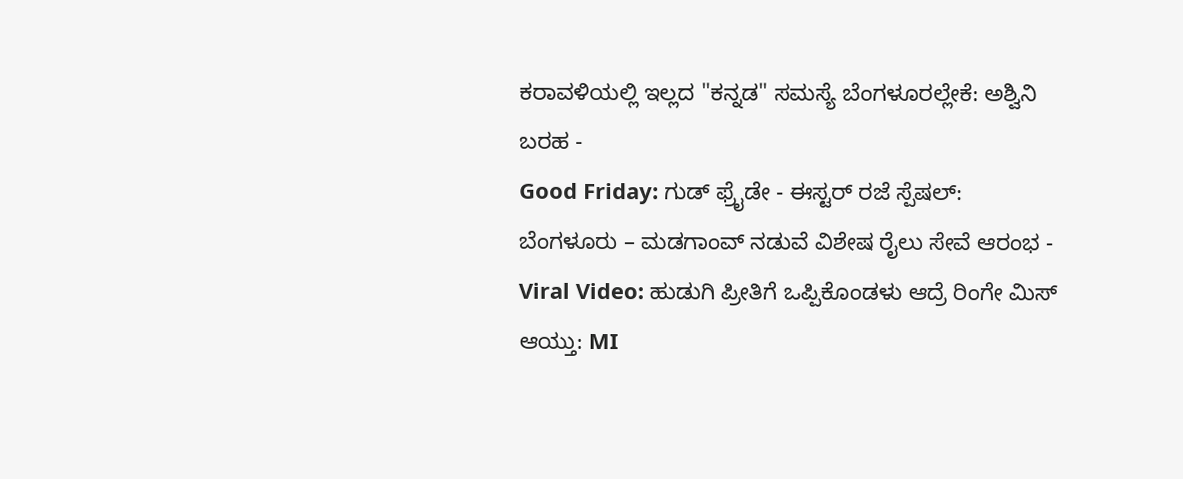ಕರಾವಳಿಯಲ್ಲಿ ಇಲ್ಲದ "ಕನ್ನಡ" ಸಮಸ್ಯೆ ಬೆಂಗಳೂರಲ್ಲೇಕೆ: ಅಶ್ವಿನಿ ಬರಹ -
Good Friday: ಗುಡ್ ಫ್ರೈಡೇ - ಈಸ್ಟರ್ ರಜೆ ಸ್ಪೆಷಲ್: ಬೆಂಗಳೂರು – ಮಡಗಾಂವ್ ನಡುವೆ ವಿಶೇಷ ರೈಲು ಸೇವೆ ಆರಂಭ -
Viral Video: ಹುಡುಗಿ ಪ್ರೀತಿಗೆ ಒಪ್ಪಿಕೊಂಡಳು ಆದ್ರೆ ರಿಂಗೇ ಮಿಸ್ ಆಯ್ತು: MI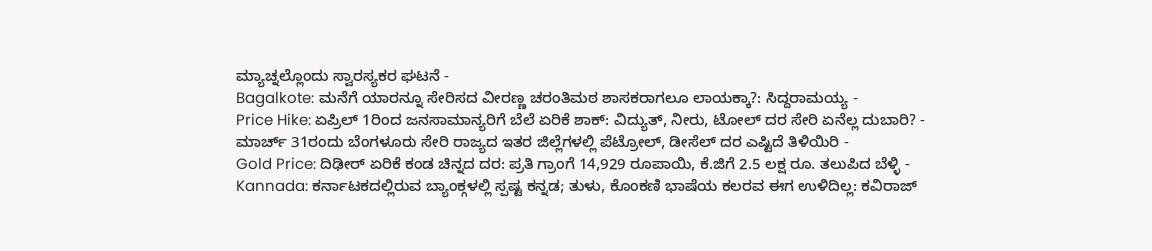ಮ್ಯಾಚ್ನಲ್ಲೊಂದು ಸ್ವಾರಸ್ಯಕರ ಘಟನೆ -
Bagalkote: ಮನೆಗೆ ಯಾರನ್ನೂ ಸೇರಿಸದ ವೀರಣ್ಣ ಚರಂತಿಮಠ ಶಾಸಕರಾಗಲೂ ಲಾಯಕ್ಕಾ?: ಸಿದ್ದರಾಮಯ್ಯ -
Price Hike: ಏಪ್ರಿಲ್ 1ರಿಂದ ಜನಸಾಮಾನ್ಯರಿಗೆ ಬೆಲೆ ಏರಿಕೆ ಶಾಕ್: ವಿದ್ಯುತ್, ನೀರು, ಟೋಲ್ ದರ ಸೇರಿ ಏನೆಲ್ಲ ದುಬಾರಿ? -
ಮಾರ್ಚ್ 31ರಂದು ಬೆಂಗಳೂರು ಸೇರಿ ರಾಜ್ಯದ ಇತರ ಜಿಲ್ಲೆಗಳಲ್ಲಿ ಪೆಟ್ರೋಲ್, ಡೀಸೆಲ್ ದರ ಎಷ್ಟಿದೆ ತಿಳಿಯಿರಿ -
Gold Price: ದಿಢೀರ್ ಏರಿಕೆ ಕಂಡ ಚಿನ್ನದ ದರ: ಪ್ರತಿ ಗ್ರಾಂಗೆ 14,929 ರೂಪಾಯಿ, ಕೆ.ಜಿಗೆ 2.5 ಲಕ್ಷ ರೂ. ತಲುಪಿದ ಬೆಳ್ಳಿ -
Kannada: ಕರ್ನಾಟಕದಲ್ಲಿರುವ ಬ್ಯಾಂಕ್ಗಳಲ್ಲಿ ಸ್ಪಷ್ಟ ಕನ್ನಡ; ತುಳು, ಕೊಂಕಣಿ ಭಾಷೆಯ ಕಲರವ ಈಗ ಉಳಿದಿಲ್ಲ: ಕವಿರಾಜ್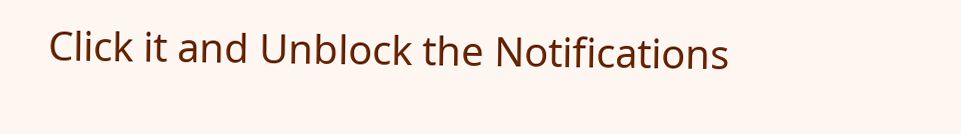Click it and Unblock the Notifications